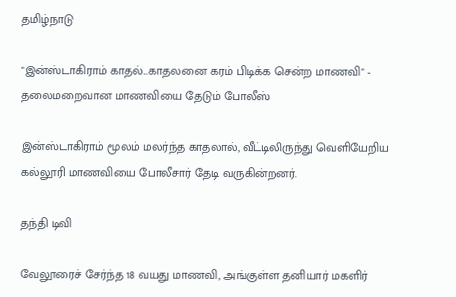தமிழ்நாடு

"இன்ஸ்டாகிராம் காதல்...காதலனை கரம் பிடிக்க சென்ற மாணவி" - தலைமறைவான மாணவியை தேடும் போலீஸ்

இன்ஸ்டாகிராம் மூலம் மலர்ந்த காதலால், வீட்டிலிருந்து வெளியேறிய கல்லூரி மாணவியை போலீசார் தேடி வருகின்றனர்.

தந்தி டிவி

வேலூரைச் சேர்ந்த 18 வயது மாணவி, அங்குள்ள தனியார் மகளிர்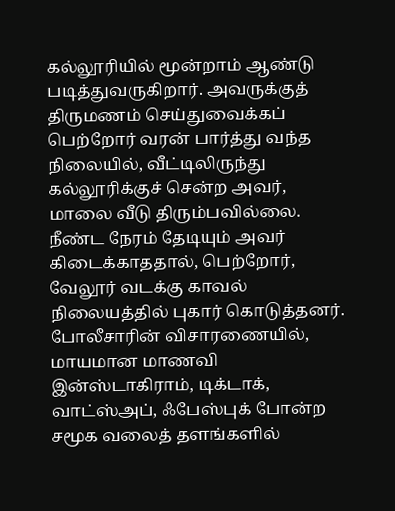கல்லூரியில் மூன்றாம் ஆண்டு படித்துவருகிறார். அவருக்குத் திருமணம் செய்துவைக்கப் பெற்றோர் வரன் பார்த்து வந்த நிலையில், வீட்டிலிருந்து கல்லூரிக்குச் சென்ற அவர், மாலை வீடு திரும்பவில்லை. நீண்ட நேரம் தேடியும் அவர் கிடைக்காததால், பெற்றோர், வேலூர் வடக்கு காவல் நிலையத்தில் புகார் கொடுத்தனர். போலீசாரின் விசாரணையில், மாயமான மாணவி இன்ஸ்டாகிராம், டிக்டாக், வாட்ஸ்அப், ஃபேஸ்புக் போன்ற சமூக வலைத் தளங்களில்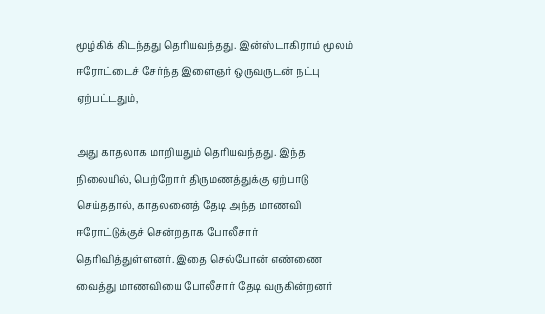மூழ்கிக் கிடந்தது தெரியவந்தது. இன்ஸ்டாகிராம் மூலம் ஈரோட்டைச் சேர்ந்த இளைஞர் ஒருவருடன் நட்பு ஏற்பட்டதும்,

அது காதலாக மாறியதும் தெரியவந்தது. இந்த நிலையில், பெற்றோர் திருமணத்துக்கு ஏற்பாடு செய்ததால், காதலனைத் தேடி அந்த மாணவி ஈரோட்டுக்குச் சென்றதாக போலீசார் தெரிவித்துள்ளனர். இதை செல்போன் எண்ணை வைத்து மாணவியை போலீசார் தேடி வருகின்றனர்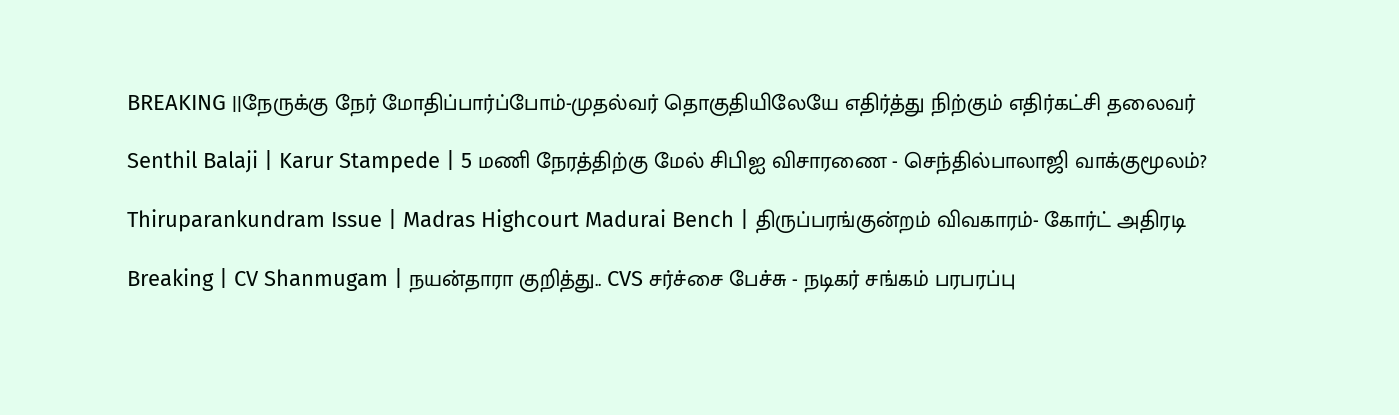BREAKING ||நேருக்கு நேர் மோதிப்பார்ப்போம்-முதல்வர் தொகுதியிலேயே எதிர்த்து நிற்கும் எதிர்கட்சி தலைவர்

Senthil Balaji | Karur Stampede | 5 மணி நேரத்திற்கு மேல் சிபிஐ விசாரணை - செந்தில்பாலாஜி வாக்குமூலம்?

Thiruparankundram Issue | Madras Highcourt Madurai Bench | திருப்பரங்குன்றம் விவகாரம்- கோர்ட் அதிரடி

Breaking | CV Shanmugam | நயன்தாரா குறித்து.. CVS சர்ச்சை பேச்சு - நடிகர் சங்கம் பரபரப்பு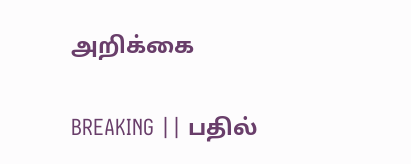அறிக்கை

BREAKING || பதில்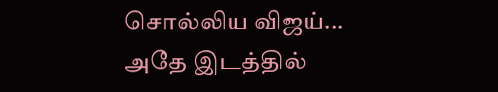சொல்லிய விஜய்... அதே இடத்தில்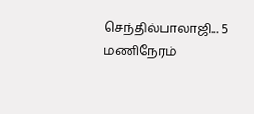செந்தில்பாலாஜி... 5 மணிநேரம்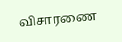விசாரணை